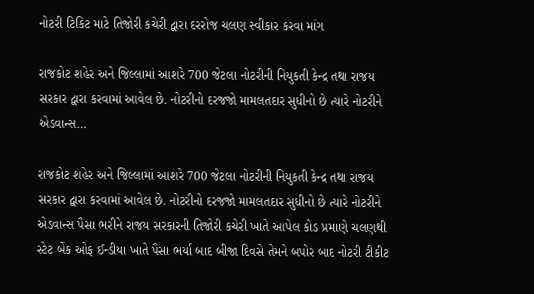નોટરી ટિકિટ માટે તિજોરી કચેરી દ્વારા દરરોજ ચલણ સ્વીકાર કરવા માંગ

રાજકોટ શહેર અને જિલ્લામાં આશરે 700 જેટલા નોટરીની નિયુકતી કેન્દ્ર તથા રાજય સરકાર દ્વારા કરવામાં આવેલ છે. નોટરીનો દરજજો મામલતદાર સુધીનો છે ત્યારે નોટરીને એડવાન્સ…

રાજકોટ શહેર અને જિલ્લામાં આશરે 700 જેટલા નોટરીની નિયુકતી કેન્દ્ર તથા રાજય સરકાર દ્વારા કરવામાં આવેલ છે. નોટરીનો દરજજો મામલતદાર સુધીનો છે ત્યારે નોટરીને એડવાન્સ પૈસા ભરીને રાજય સરકારની તિજોરી કચેરી ખાતે આપેલ કોડ પ્રમાણે ચલણથી સ્ટેટ બેંક ઓફ ઈન્ડીયા ખાતે પૈસા ભર્યા બાદ બીજા દિવસે તેમને બપોર બાદ નોટરી ટીકીટ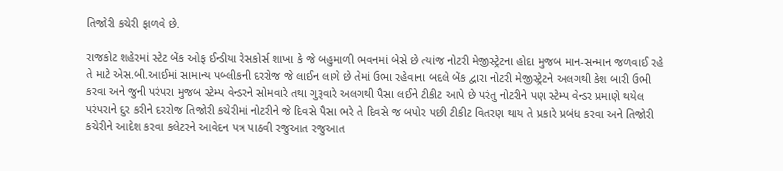તિજોરી કચેરી ફાળવે છે.

રાજકોટ શહેરમાં સ્ટેટ બેંક ઓફ ઈન્ડીયા રેસકોર્સ શાખા કે જે બહુમાળી ભવનમાં બેસે છે ત્યાંજ નોટરી મેજીસ્ટ્રેટના હોદા મુજબ માન-સન્માન જળવાઈ રહે તે માટે એસ.બી.આઈમાં સામાન્ય પબ્લીકની દરરોજ જે લાઈન લાગે છે તેમાં ઉભા રહેવાના બદલે બેંક દ્વારા નોટરી મેજીસ્ટ્રેટને અલગથી કેશ બારી ઉભી કરવા અને જુની પરંપરા મુજબ સ્ટેમ્પ વેન્ડરને સોમવારે તથા ગુરૂવારે અલગથી પૈસા લઈને ટીકીટ આપે છે પરંતુ નોટરીને પણ સ્ટેમ્પ વેન્ડર પ્રમાણે થયેલ પરંપરાને દુર કરીને દરરોજ તિજોરી કચેરીમાં નોટરીને જે દિવસે પૈસા ભરે તે દિવસે જ બપોર પછી ટીકીટ વિતરણ થાય તે પ્રકારે પ્રબંધ કરવા અને તિજોરી કચેરીને આદેશ કરવા કલેટરને આવેદન પત્ર પાઠવી રજુઆત રજુઆત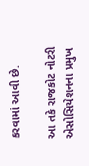કરવામાં આવી છે.

આ તકે રાજકોટ નોટરી એસોસિયેશનના પ્રમુખ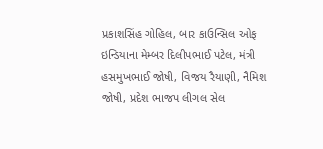પ્રકાશસિંહ ગોહિલ, બાર કાઉન્સિલ ઓફ ઇન્ડિયાના મેમ્બર દિલીપભાઈ પટેલ, મંત્રી હસમુખભાઈ જોષી, વિજય રૈયાણી, નૈમિશ જોષી, પ્રદેશ ભાજપ લીગલ સેલ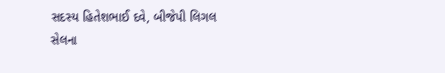સદસ્ય હિતેશભાઈ દવે, બીજેપી લિગલ સેલના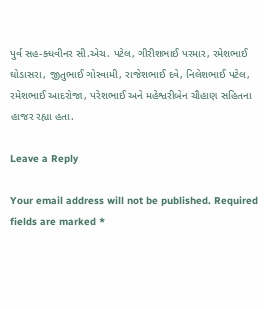પુર્વ સહ-ક્ધવીનર સી.એચ. પટેલ, ગીરીશભાઈ પરમાર, રમેશભાઈ ઘોડાસરા, જીતુભાઈ ગોસ્વામી, રાજેશભાઈ દવે, નિલેશભાઈ પટેલ, રમેશભાઈ આદરોજા, પરેશભાઈ અને મહેશ્વરીબેન ચૌહાણ સહિતના હાજર રહ્યા હતા.

Leave a Reply

Your email address will not be published. Required fields are marked *